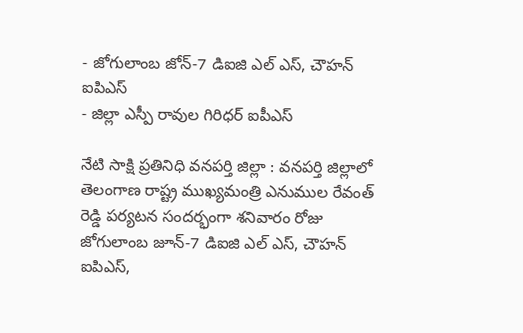- జోగులాంబ జోన్-7 డిఐజి ఎల్ ఎస్, చౌహన్ ఐపిఎస్
- జిల్లా ఎస్పీ రావుల గిరిధర్ ఐపీఎస్

నేటి సాక్షి ప్రతినిధి వనపర్తి జిల్లా : వనపర్తి జిల్లాలో తెలంగాణ రాష్ట్ర ముఖ్యమంత్రి ఎనుముల రేవంత్ రెడ్డి పర్యటన సందర్భంగా శనివారం రోజు జోగులాంబ జూన్-7 డిఐజి ఎల్ ఎస్, చౌహన్ ఐపిఎస్,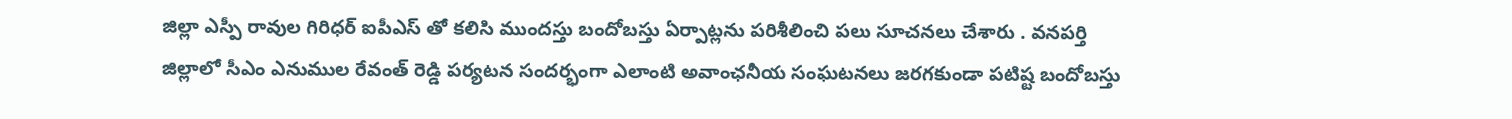జిల్లా ఎస్పీ రావుల గిరిధర్ ఐపీఎస్ తో కలిసి ముందస్తు బందోబస్తు ఏర్పాట్లను పరిశీలించి పలు సూచనలు చేశారు . వనపర్తి జిల్లాలో సీఎం ఎనుముల రేవంత్ రెడ్డి పర్యటన సందర్భంగా ఎలాంటి అవాంఛనీయ సంఘటనలు జరగకుండా పటిష్ట బందోబస్తు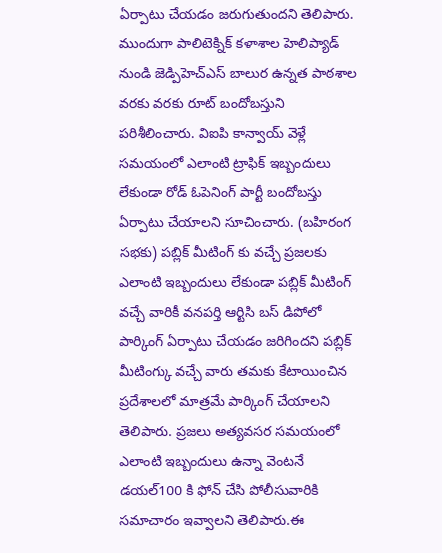ఏర్పాటు చేయడం జరుగుతుందని తెలిపారు. ముందుగా పాలిటెక్నిక్ కళాశాల హెలిప్యాడ్ నుండి జెడ్పిహెచ్ఎస్ బాలుర ఉన్నత పాఠశాల వరకు వరకు రూట్ బందోబస్తుని పరిశీలించారు. విఐపి కాన్వాయ్ వెళ్లే సమయంలో ఎలాంటి ట్రాఫిక్ ఇబ్బందులు లేకుండా రోడ్ ఓపెనింగ్ పార్టీ బందోబస్తు ఏర్పాటు చేయాలని సూచించారు. (బహిరంగ సభకు) పబ్లిక్ మీటింగ్ కు వచ్చే ప్రజలకు ఎలాంటి ఇబ్బందులు లేకుండా పబ్లిక్ మీటింగ్ వచ్చే వారికీ వనపర్తి ఆర్టిసి బస్ డిపోలో పార్కింగ్ ఏర్పాటు చేయడం జరిగిందని పబ్లిక్ మీటింగ్కు వచ్చే వారు తమకు కేటాయించిన ప్రదేశాలలో మాత్రమే పార్కింగ్ చేయాలని తెలిపారు. ప్రజలు అత్యవసర సమయంలో ఎలాంటి ఇబ్బందులు ఉన్నా వెంటనే డయల్100 కి ఫోన్ చేసి పోలీసువారికి సమాచారం ఇవ్వాలని తెలిపారు.ఈ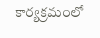కార్యక్రమంలో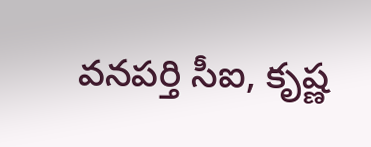వనపర్తి సీఐ, కృష్ణ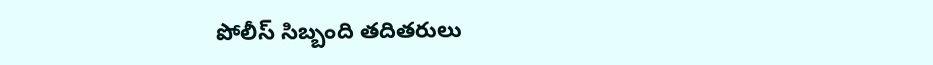పోలీస్ సిబ్బంది తదితరులు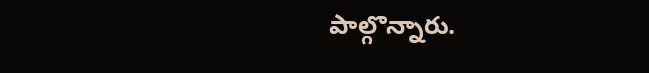పాల్గొన్నారు.